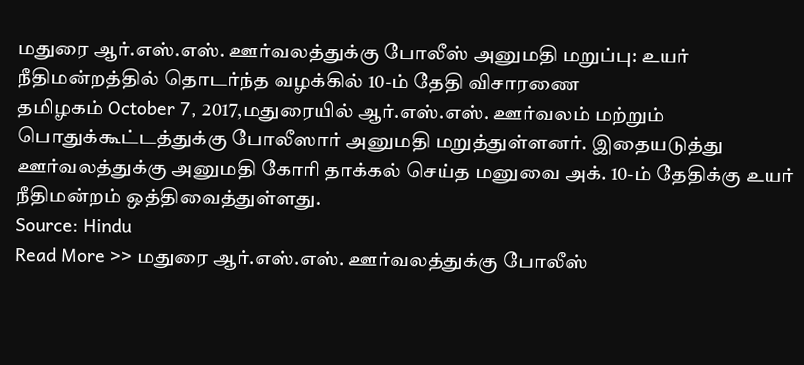மதுரை ஆர்.எஸ்.எஸ். ஊர்வலத்துக்கு போலீஸ் அனுமதி மறுப்பு: உயர் நீதிமன்றத்தில் தொடர்ந்த வழக்கில் 10-ம் தேதி விசாரணை
தமிழகம் October 7, 2017,மதுரையில் ஆர்.எஸ்.எஸ். ஊர்வலம் மற்றும் பொதுக்கூட்டத்துக்கு போலீஸார் அனுமதி மறுத்துள்ளனர். இதையடுத்து ஊர்வலத்துக்கு அனுமதி கோரி தாக்கல் செய்த மனுவை அக். 10-ம் தேதிக்கு உயர் நீதிமன்றம் ஒத்திவைத்துள்ளது.
Source: Hindu
Read More >> மதுரை ஆர்.எஸ்.எஸ். ஊர்வலத்துக்கு போலீஸ்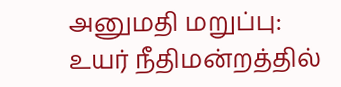அனுமதி மறுப்பு: உயர் நீதிமன்றத்தில்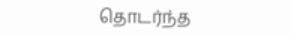தொடர்ந்த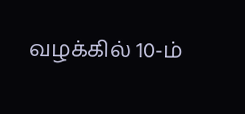வழக்கில் 10-ம்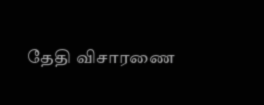தேதி விசாரணை